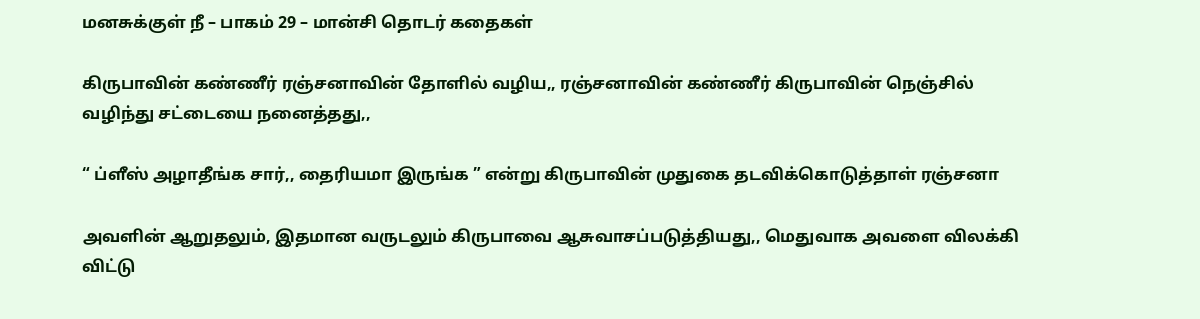மனசுக்குள் நீ – பாகம் 29 – மான்சி தொடர் கதைகள்

கிருபாவின் கண்ணீர் ரஞ்சனாவின் தோளில் வழிய,, ரஞ்சனாவின் கண்ணீர் கிருபாவின் நெஞ்சில் வழிந்து சட்டையை நனைத்தது,,

“ ப்ளீஸ் அழாதீங்க சார்,, தைரியமா இருங்க ” என்று கிருபாவின் முதுகை தடவிக்கொடுத்தாள் ரஞ்சனா

அவளின் ஆறுதலும், இதமான வருடலும் கிருபாவை ஆசுவாசப்படுத்தியது,, மெதுவாக அவளை விலக்கி விட்டு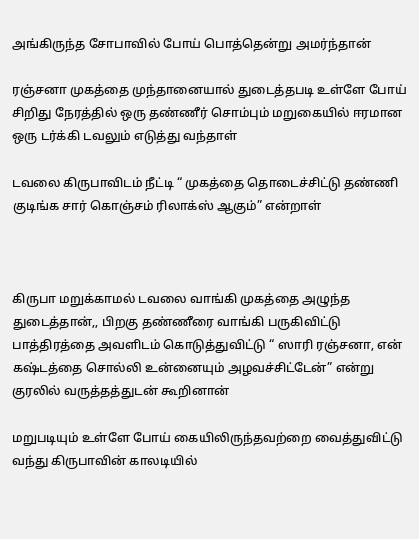அங்கிருந்த சோபாவில் போய் பொத்தென்று அமர்ந்தான்

ரஞ்சனா முகத்தை முந்தானையால் துடைத்தபடி உள்ளே போய் சிறிது நேரத்தில் ஒரு தண்ணீர் சொம்பும் மறுகையில் ஈரமான ஒரு டர்க்கி டவலும் எடுத்து வந்தாள்

டவலை கிருபாவிடம் நீட்டி “ முகத்தை தொடைச்சிட்டு தண்ணி குடிங்க சார் கொஞ்சம் ரிலாக்ஸ் ஆகும்” என்றாள்



கிருபா மறுக்காமல் டவலை வாங்கி முகத்தை அழுந்த துடைத்தான்,, பிறகு தண்ணீரை வாங்கி பருகிவிட்டு பாத்திரத்தை அவளிடம் கொடுத்துவிட்டு “ ஸாரி ரஞ்சனா, என் கஷ்டத்தை சொல்லி உன்னையும் அழவச்சிட்டேன்” என்று குரலில் வருத்தத்துடன் கூறினான்

மறுபடியும் உள்ளே போய் கையிலிருந்தவற்றை வைத்துவிட்டு வந்து கிருபாவின் காலடியில்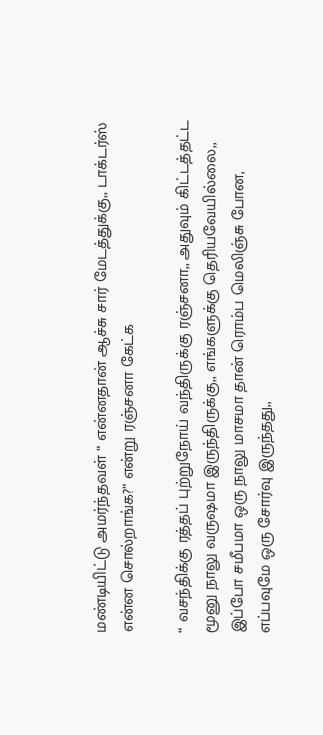மண்டியிட்டு அமர்ந்தவள் “ என்னதான் ஆச்சு சார் மேடத்துக்கு,, டாக்டர்ஸ் என்ன சொல்றாங்க?” என்று ரஞ்சனா கேட்க

“ வசந்திக்கு ரத்தப் புற்றுநோய் வந்திருக்கு ரஞ்சனா,, அதுவும் கிட்டத்தட்ட மூனு நாலு வருஷமா இருந்திருக்கு,, எங்களுக்கு தெரியவேயில்லை,, இப்போ சமீபமா ஒரு நாலு மாசமா தான் ரொம்ப மெலிஞ்சு போன, எப்பவுமே ஒரு சோர்வு இருந்தது,,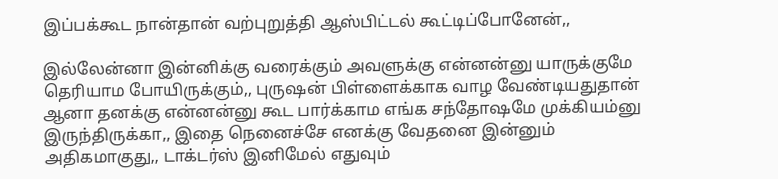இப்பக்கூட நான்தான் வற்புறுத்தி ஆஸ்பிட்டல் கூட்டிப்போனேன்,,

இல்லேன்னா இன்னிக்கு வரைக்கும் அவளுக்கு என்னன்னு யாருக்குமே தெரியாம போயிருக்கும்,, புருஷன் பிள்ளைக்காக வாழ வேண்டியதுதான் ஆனா தனக்கு என்னன்னு கூட பார்க்காம எங்க சந்தோஷமே முக்கியம்னு இருந்திருக்கா,, இதை நெனைச்சே எனக்கு வேதனை இன்னும் அதிகமாகுது,, டாக்டர்ஸ் இனிமேல் எதுவும்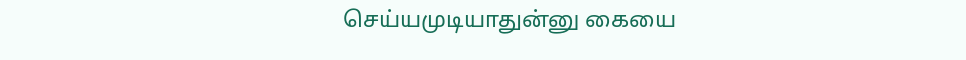செய்யமுடியாதுன்னு கையை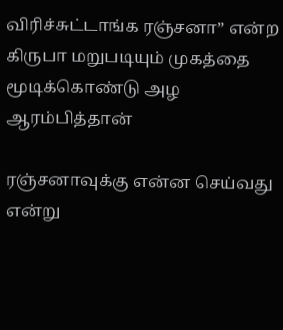விரிச்சுட்டாங்க ரஞ்சனா” என்ற கிருபா மறுபடியும் முகத்தை மூடிக்கொண்டு அழ ஆரம்பித்தான்

ரஞ்சனாவுக்கு என்ன செய்வது என்று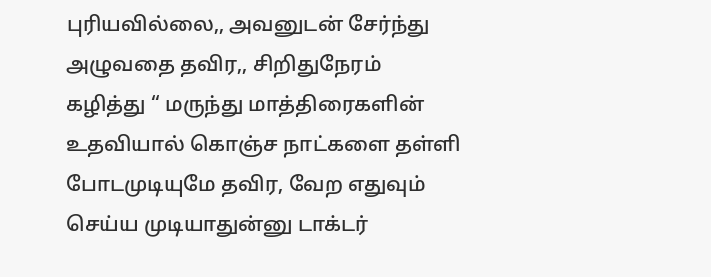புரியவில்லை,, அவனுடன் சேர்ந்து அழுவதை தவிர,, சிறிதுநேரம் கழித்து “ மருந்து மாத்திரைகளின் உதவியால் கொஞ்ச நாட்களை தள்ளி போடமுடியுமே தவிர, வேற எதுவும் செய்ய முடியாதுன்னு டாக்டர்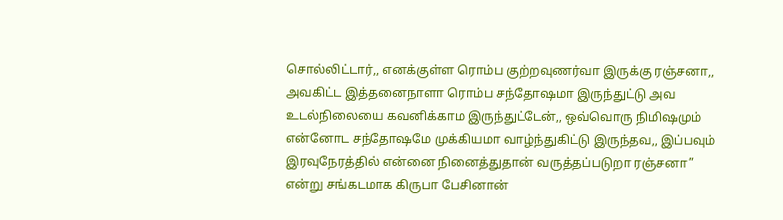சொல்லிட்டார்,, எனக்குள்ள ரொம்ப குற்றவுணர்வா இருக்கு ரஞ்சனா,, அவகிட்ட இத்தனைநாளா ரொம்ப சந்தோஷமா இருந்துட்டு அவ உடல்நிலையை கவனிக்காம இருந்துட்டேன்,, ஒவ்வொரு நிமிஷமும் என்னோட சந்தோஷமே முக்கியமா வாழ்ந்துகிட்டு இருந்தவ,, இப்பவும் இரவுநேரத்தில் என்னை நினைத்துதான் வருத்தப்படுறா ரஞ்சனா” என்று சங்கடமாக கிருபா பேசினான்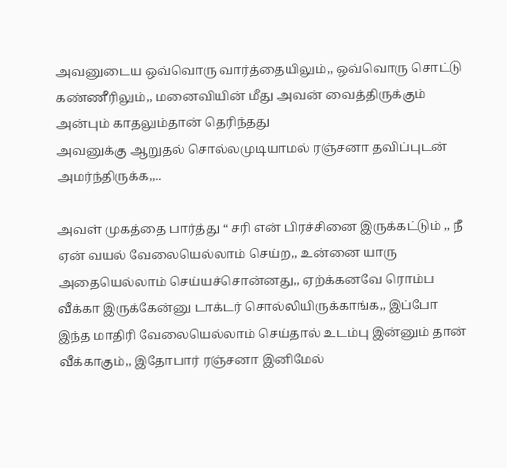அவனுடைய ஒவ்வொரு வார்த்தையிலும்,, ஒவ்வொரு சொட்டு கண்ணீரிலும்,, மனைவியின் மீது அவன் வைத்திருக்கும் அன்பும் காதலும்தான் தெரிந்தது
அவனுக்கு ஆறுதல் சொல்லமுடியாமல் ரஞ்சனா தவிப்புடன் அமர்ந்திருக்க,,..

அவள் முகத்தை பார்த்து “ சரி என் பிரச்சினை இருக்கட்டும் ,, நீ ஏன் வயல் வேலையெல்லாம் செய்ற,, உன்னை யாரு அதையெல்லாம் செய்யச்சொன்னது,, ஏற்க்கனவே ரொம்ப வீக்கா இருக்கேன்னு டாக்டர் சொல்லியிருக்காங்க,, இப்போ இந்த மாதிரி வேலையெல்லாம் செய்தால் உடம்பு இன்னும் தான் வீக்காகும்,, இதோபார் ரஞ்சனா இனிமேல்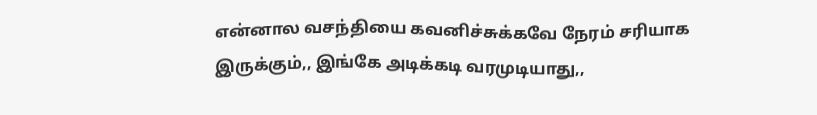என்னால வசந்தியை கவனிச்சுக்கவே நேரம் சரியாக இருக்கும்,, இங்கே அடிக்கடி வரமுடியாது,,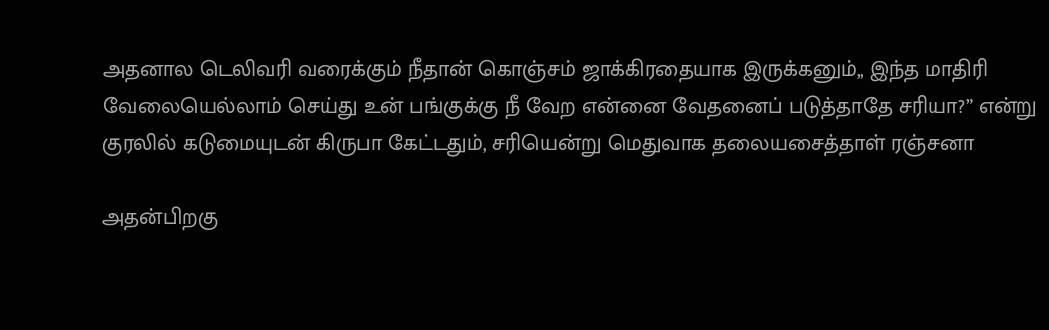அதனால டெலிவரி வரைக்கும் நீதான் கொஞ்சம் ஜாக்கிரதையாக இருக்கனும்,, இந்த மாதிரி வேலையெல்லாம் செய்து உன் பங்குக்கு நீ வேற என்னை வேதனைப் படுத்தாதே சரியா?” என்று குரலில் கடுமையுடன் கிருபா கேட்டதும், சரியென்று மெதுவாக தலையசைத்தாள் ரஞ்சனா

அதன்பிறகு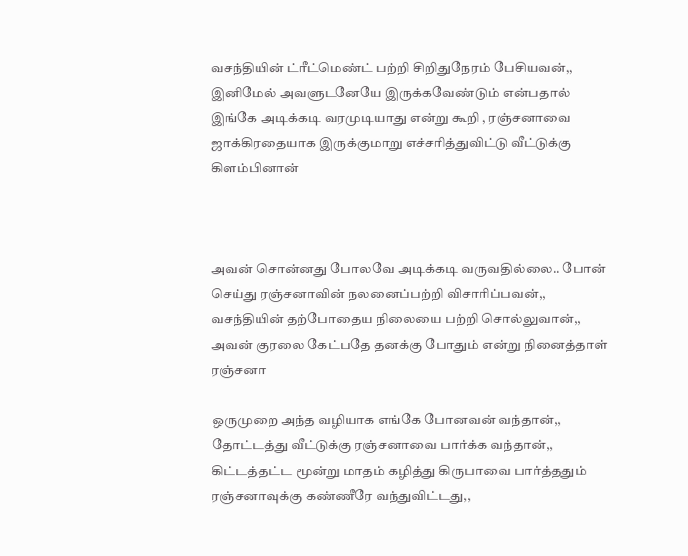வசந்தியின் ட்ரீட்மெண்ட் பற்றி சிறிதுநேரம் பேசியவன்,, இனிமேல் அவளுடனேயே இருக்கவேண்டும் என்பதால் இங்கே அடிக்கடி வரமுடியாது என்று கூறி , ரஞ்சனாவை ஜாக்கிரதையாக இருக்குமாறு எச்சரித்துவிட்டு வீட்டுக்கு கிளம்பினான்



அவன் சொன்னது போலவே அடிக்கடி வருவதில்லை.. போன் செய்து ரஞ்சனாவின் நலனைப்பற்றி விசாரிப்பவன்,, வசந்தியின் தற்போதைய நிலையை பற்றி சொல்லுவான்,, அவன் குரலை கேட்பதே தனக்கு போதும் என்று நினைத்தாள் ரஞ்சனா

ஒருமுறை அந்த வழியாக எங்கே போனவன் வந்தான்,, தோட்டத்து வீட்டுக்கு ரஞ்சனாவை பார்க்க வந்தான்,, கிட்டத்தட்ட மூன்று மாதம் கழித்து கிருபாவை பார்த்ததும் ரஞ்சனாவுக்கு கண்ணீரே வந்துவிட்டது,,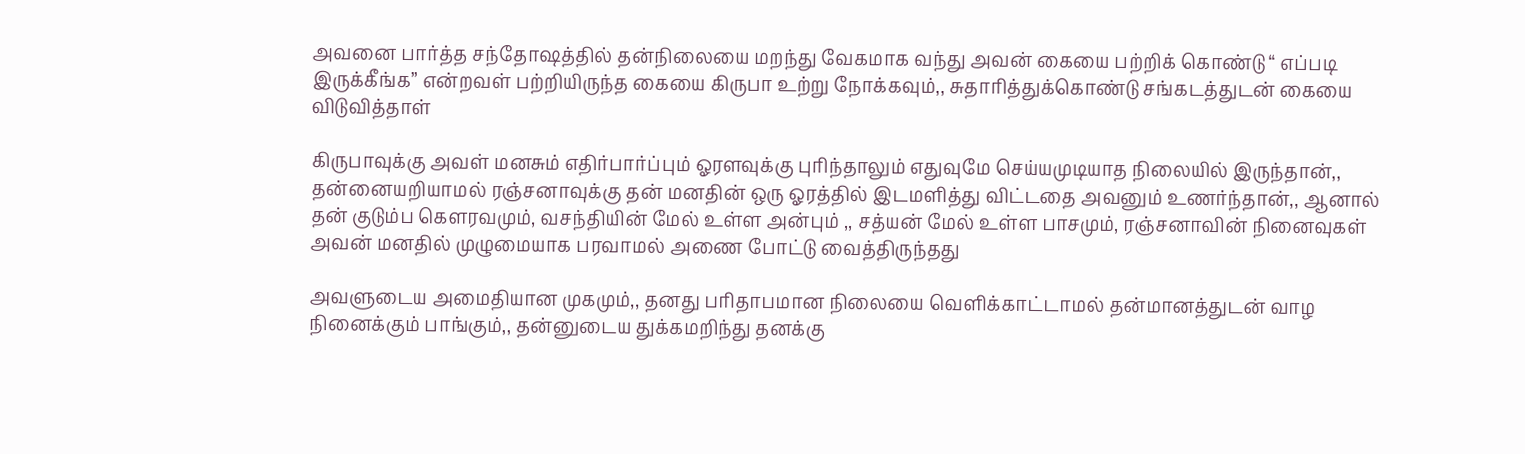அவனை பார்த்த சந்தோஷத்தில் தன்நிலையை மறந்து வேகமாக வந்து அவன் கையை பற்றிக் கொண்டு “ எப்படி இருக்கீங்க” என்றவள் பற்றியிருந்த கையை கிருபா உற்று நோக்கவும்,, சுதாரித்துக்கொண்டு சங்கடத்துடன் கையை விடுவித்தாள்

கிருபாவுக்கு அவள் மனசும் எதிர்பார்ப்பும் ஓரளவுக்கு புரிந்தாலும் எதுவுமே செய்யமுடியாத நிலையில் இருந்தான்,, தன்னையறியாமல் ரஞ்சனாவுக்கு தன் மனதின் ஒரு ஓரத்தில் இடமளித்து விட்டதை அவனும் உணர்ந்தான்,, ஆனால் தன் குடும்ப கௌரவமும், வசந்தியின் மேல் உள்ள அன்பும் ,, சத்யன் மேல் உள்ள பாசமும், ரஞ்சனாவின் நினைவுகள் அவன் மனதில் முழுமையாக பரவாமல் அணை போட்டு வைத்திருந்தது

அவளுடைய அமைதியான முகமும்,, தனது பரிதாபமான நிலையை வெளிக்காட்டாமல் தன்மானத்துடன் வாழ நினைக்கும் பாங்கும்,, தன்னுடைய துக்கமறிந்து தனக்கு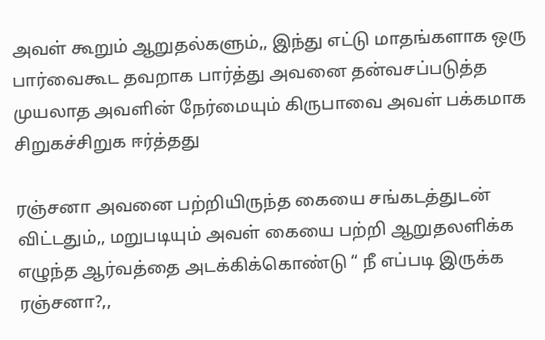அவள் கூறும் ஆறுதல்களும்,, இந்து எட்டு மாதங்களாக ஒரு பார்வைகூட தவறாக பார்த்து அவனை தன்வசப்படுத்த முயலாத அவளின் நேர்மையும் கிருபாவை அவள் பக்கமாக சிறுகச்சிறுக ஈர்த்தது

ரஞ்சனா அவனை பற்றியிருந்த கையை சங்கடத்துடன் விட்டதும்,, மறுபடியும் அவள் கையை பற்றி ஆறுதலளிக்க எழுந்த ஆர்வத்தை அடக்கிக்கொண்டு “ நீ எப்படி இருக்க ரஞ்சனா?,,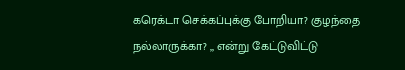கரெக்டா செக்கப்புக்கு போறியா? குழந்தை நல்லாருக்கா? ,, என்று கேட்டுவிட்டு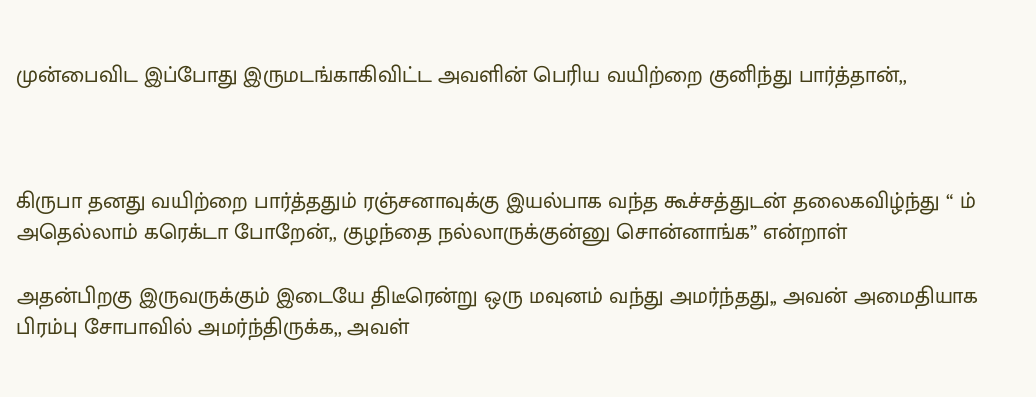முன்பைவிட இப்போது இருமடங்காகிவிட்ட அவளின் பெரிய வயிற்றை குனிந்து பார்த்தான்,,



கிருபா தனது வயிற்றை பார்த்ததும் ரஞ்சனாவுக்கு இயல்பாக வந்த கூச்சத்துடன் தலைகவிழ்ந்து “ ம் அதெல்லாம் கரெக்டா போறேன்,, குழந்தை நல்லாருக்குன்னு சொன்னாங்க” என்றாள்

அதன்பிறகு இருவருக்கும் இடையே திடீரென்று ஒரு மவுனம் வந்து அமர்ந்தது,, அவன் அமைதியாக பிரம்பு சோபாவில் அமர்ந்திருக்க,, அவள்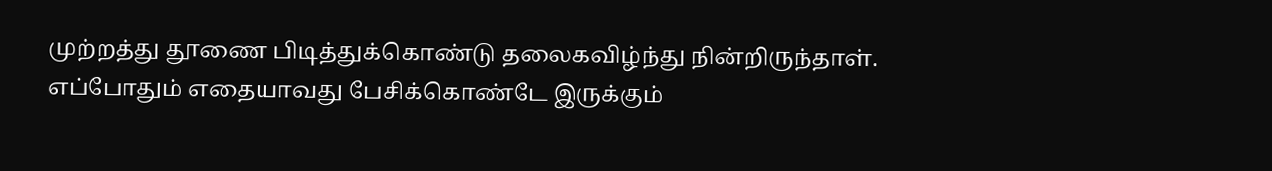முற்றத்து தூணை பிடித்துக்கொண்டு தலைகவிழ்ந்து நின்றிருந்தாள். எப்போதும் எதையாவது பேசிக்கொண்டே இருக்கும்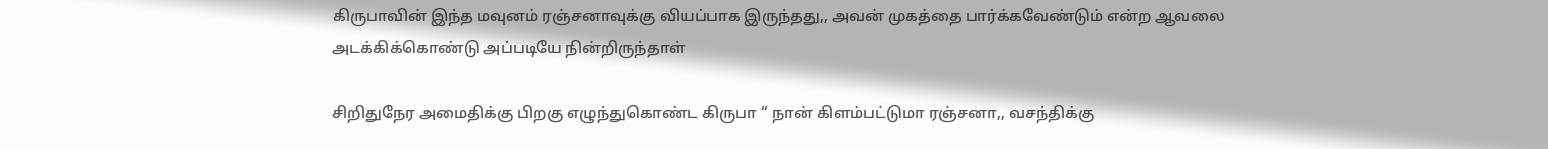கிருபாவின் இந்த மவுனம் ரஞ்சனாவுக்கு வியப்பாக இருந்தது,, அவன் முகத்தை பார்க்கவேண்டும் என்ற ஆவலை அடக்கிக்கொண்டு அப்படியே நின்றிருந்தாள்

சிறிதுநேர அமைதிக்கு பிறகு எழுந்துகொண்ட கிருபா “ நான் கிளம்பட்டுமா ரஞ்சனா,, வசந்திக்கு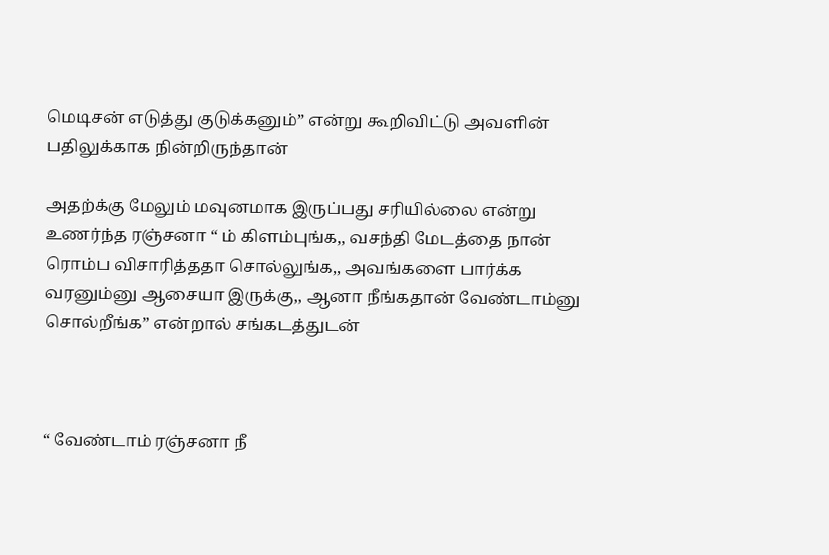மெடிசன் எடுத்து குடுக்கனும்” என்று கூறிவிட்டு அவளின் பதிலுக்காக நின்றிருந்தான்

அதற்க்கு மேலும் மவுனமாக இருப்பது சரியில்லை என்று உணர்ந்த ரஞ்சனா “ ம் கிளம்புங்க,, வசந்தி மேடத்தை நான் ரொம்ப விசாரித்ததா சொல்லுங்க,, அவங்களை பார்க்க வரனும்னு ஆசையா இருக்கு,, ஆனா நீங்கதான் வேண்டாம்னு சொல்றீங்க” என்றால் சங்கடத்துடன்



“ வேண்டாம் ரஞ்சனா நீ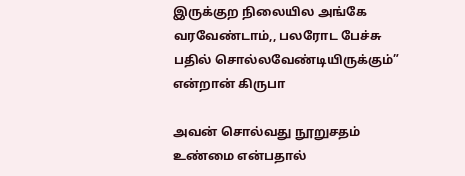இருக்குற நிலையில அங்கே வரவேண்டாம்,, பலரோட பேச்சு பதில் சொல்லவேண்டியிருக்கும்” என்றான் கிருபா

அவன் சொல்வது நூறுசதம் உண்மை என்பதால்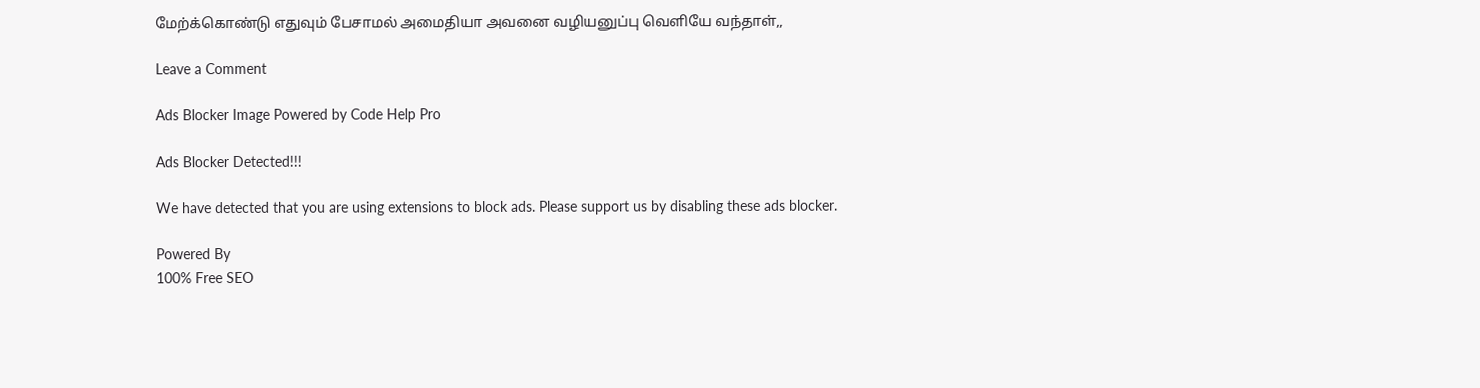மேற்க்கொண்டு எதுவும் பேசாமல் அமைதியா அவனை வழியனுப்பு வெளியே வந்தாள்,,

Leave a Comment

Ads Blocker Image Powered by Code Help Pro

Ads Blocker Detected!!!

We have detected that you are using extensions to block ads. Please support us by disabling these ads blocker.

Powered By
100% Free SEO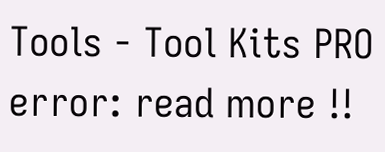Tools - Tool Kits PRO
error: read more !!